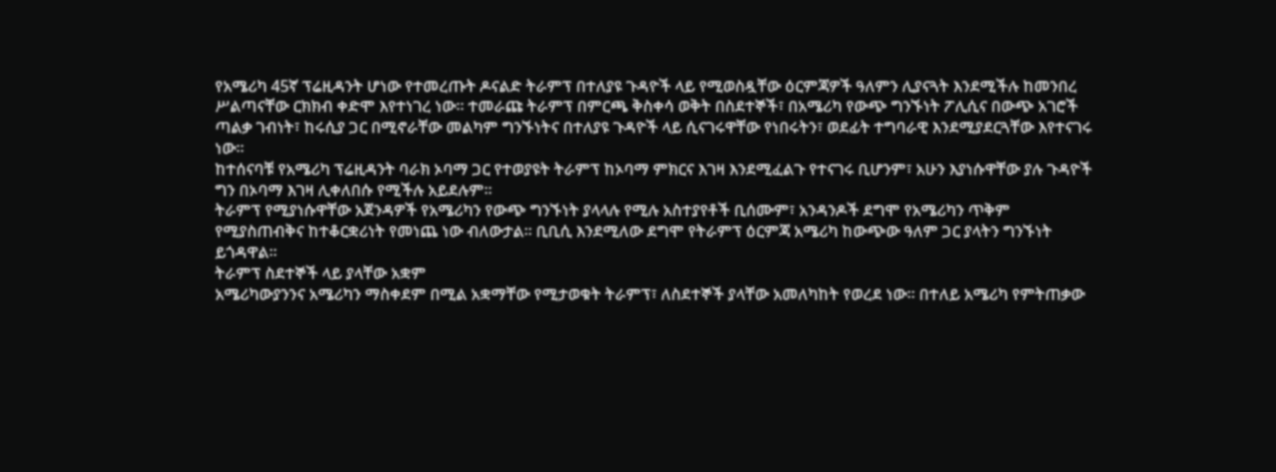የአሜሪካ 45ኛ ፕሬዚዳንት ሆነው የተመረጡት ዶናልድ ትራምፕ በተለያዩ ጉዳዮች ላይ የሚወስዷቸው ዕርምጃዎች ዓለምን ሊያናጓት እንደሚችሉ ከመንበረ ሥልጣናቸው ርክክብ ቀድሞ እየተነገረ ነው፡፡ ተመራጩ ትራምፕ በምርጫ ቅስቀሳ ወቅት በስደተኞች፣ በአሜሪካ የውጭ ግንኙነት ፖሊሲና በውጭ አገሮች ጣልቃ ገብነት፣ ከሩሲያ ጋር በሚኖራቸው መልካም ግንኙነትና በተለያዩ ጉዳዮች ላይ ሲናገሩዋቸው የነበሩትን፣ ወደፊት ተግባራዊ እንደሚያደርጓቸው እየተናገሩ ነው፡፡
ከተሰናባቹ የአሜሪካ ፕሬዚዳንት ባራክ ኦባማ ጋር የተወያዩት ትራምፕ ከኦባማ ምክርና እገዛ እንደሚፈልጉ የተናገሩ ቢሆንም፣ አሁን እያነሱዋቸው ያሉ ጉዳዮች ግን በኦባማ እገዛ ሊቀለበሱ የሚችሉ አይደሉም፡፡
ትራምፕ የሚያነሱዋቸው አጀንዳዎች የአሜሪካን የውጭ ግንኙነት ያላላሉ የሚሉ አስተያየቶች ቢሰሙም፣ አንዳንዶች ደግሞ የአሜሪካን ጥቅም የሚያስጠብቅና ከተቆርቋሪነት የመነጨ ነው ብለውታል፡፡ ቢቢሲ እንደሚለው ደግሞ የትራምፕ ዕርምጃ አሜሪካ ከውጭው ዓለም ጋር ያላትን ግንኙነት ይጎዳዋል፡፡
ትራምፕ ስደተኞች ላይ ያላቸው አቋም
አሜሪካውያንንና አሜሪካን ማስቀደም በሚል አቋማቸው የሚታወቁት ትራምፕ፣ ለስደተኞች ያላቸው አመለካከት የወረደ ነው፡፡ በተለይ አሜሪካ የምትጠቃው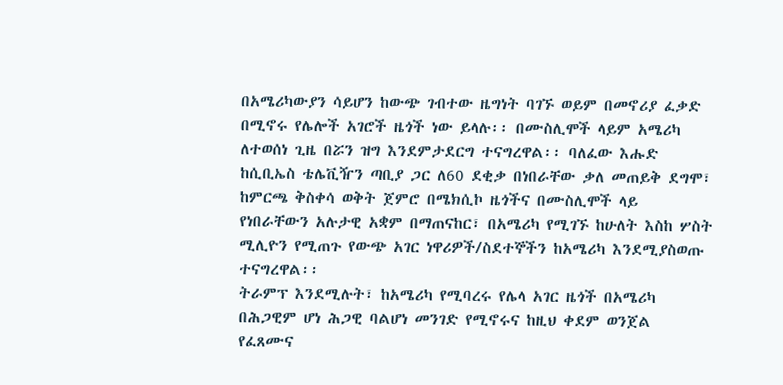በአሜሪካውያን ሳይሆን ከውጭ ገብተው ዜግነት ባገኙ ወይም በመኖሪያ ፈቃድ በሚኖሩ የሌሎች አገሮች ዜጎች ነው ይላሉ፡፡ በሙስሊሞች ላይም አሜሪካ ለተወሰነ ጊዜ በሯን ዝግ እንደምታደርግ ተናግረዋል፡፡ ባለፈው እሑድ ከሲቢኤስ ቴሌቪዥን ጣቢያ ጋር ለ60 ደቂቃ በነበራቸው ቃለ መጠይቅ ደግሞ፣ ከምርጫ ቅስቀሳ ወቅት ጀምሮ በሜክሲኮ ዜጎችና በሙስሊሞች ላይ የነበራቸውን አሉታዊ አቋም በማጠናከር፣ በአሜሪካ የሚገኙ ከሁለት እስከ ሦስት ሚሊዮን የሚጠጉ የውጭ አገር ነዋሪዎች/ስደተኞችን ከአሜሪካ እንደሚያስወጡ ተናግረዋል፡፡
ትራምፕ እንደሚሉት፣ ከአሜሪካ የሚባረሩ የሌላ አገር ዜጎች በአሜሪካ በሕጋዊም ሆነ ሕጋዊ ባልሆነ መንገድ የሚኖሩና ከዚህ ቀደም ወንጀል የፈጸሙና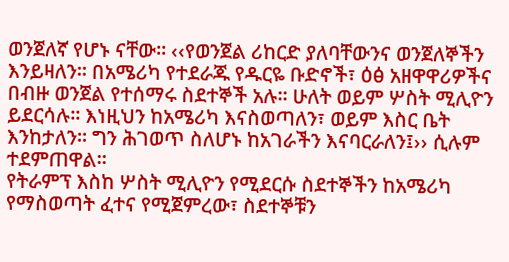ወንጀለኛ የሆኑ ናቸው፡፡ ‹‹የወንጀል ሪከርድ ያለባቸውንና ወንጀለኞችን እንይዛለን፡፡ በአሜሪካ የተደራጁ የዱርዬ ቡድኖች፣ ዕፅ አዘዋዋሪዎችና በብዙ ወንጀል የተሰማሩ ስደተኞች አሉ፡፡ ሁለት ወይም ሦስት ሚሊዮን ይደርሳሉ፡፡ እነዚህን ከአሜሪካ እናስወጣለን፣ ወይም እስር ቤት እንከታለን፡፡ ግን ሕገወጥ ስለሆኑ ከአገራችን እናባርራለን፤›› ሲሉም ተደምጠዋል፡፡
የትራምፕ እስከ ሦስት ሚሊዮን የሚደርሱ ስደተኞችን ከአሜሪካ የማስወጣት ፈተና የሚጀምረው፣ ስደተኞቹን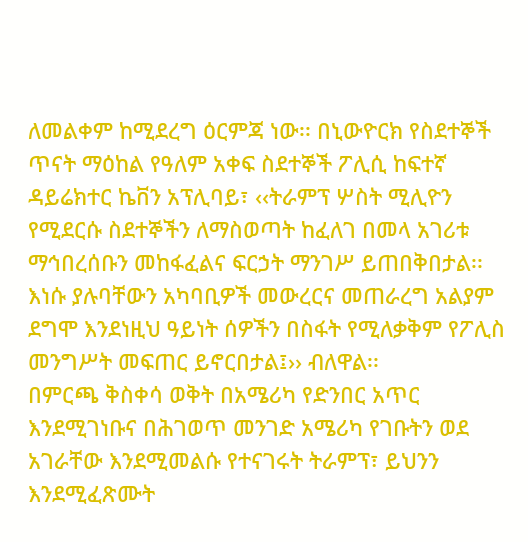ለመልቀም ከሚደረግ ዕርምጃ ነው፡፡ በኒውዮርክ የስደተኞች ጥናት ማዕከል የዓለም አቀፍ ስደተኞች ፖሊሲ ከፍተኛ ዳይሬክተር ኬቨን አፕሊባይ፣ ‹‹ትራምፕ ሦስት ሚሊዮን የሚደርሱ ስደተኞችን ለማስወጣት ከፈለገ በመላ አገሪቱ ማኅበረሰቡን መከፋፈልና ፍርኃት ማንገሥ ይጠበቅበታል፡፡ እነሱ ያሉባቸውን አካባቢዎች መውረርና መጠራረግ አልያም ደግሞ እንደነዚህ ዓይነት ሰዎችን በስፋት የሚለቃቅም የፖሊስ መንግሥት መፍጠር ይኖርበታል፤›› ብለዋል፡፡
በምርጫ ቅስቀሳ ወቅት በአሜሪካ የድንበር አጥር እንደሚገነቡና በሕገወጥ መንገድ አሜሪካ የገቡትን ወደ አገራቸው እንደሚመልሱ የተናገሩት ትራምፕ፣ ይህንን እንደሚፈጽሙት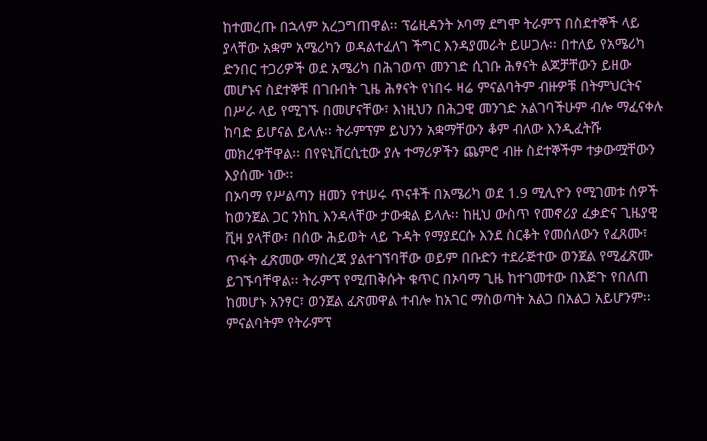ከተመረጡ በኋላም አረጋግጠዋል፡፡ ፕሬዚዳንት ኦባማ ደግሞ ትራምፕ በስደተኞች ላይ ያላቸው አቋም አሜሪካን ወዳልተፈለገ ችግር እንዳያመራት ይሠጋሉ፡፡ በተለይ የአሜሪካ ድንበር ተጋሪዎች ወደ አሜሪካ በሕገወጥ መንገድ ሲገቡ ሕፃናት ልጆቻቸውን ይዘው መሆኑና ስደተኞቹ በገቡበት ጊዜ ሕፃናት የነበሩ ዛሬ ምናልባትም ብዙዎቹ በትምህርትና በሥራ ላይ የሚገኙ በመሆናቸው፣ እነዚህን በሕጋዊ መንገድ አልገባችሁም ብሎ ማፈናቀሉ ከባድ ይሆናል ይላሉ፡፡ ትራምፕም ይህንን አቋማቸውን ቆም ብለው እንዲፈትሹ መክረዋቸዋል፡፡ በየዩኒቨርሲቲው ያሉ ተማሪዎችን ጨምሮ ብዙ ስደተኞችም ተቃውሟቸውን እያሰሙ ነው፡፡
በኦባማ የሥልጣን ዘመን የተሠሩ ጥናቶች በአሜሪካ ወደ 1.9 ሚሊዮን የሚገመቱ ሰዎች ከወንጀል ጋር ንክኪ እንዳላቸው ታውቋል ይላሉ፡፡ ከዚህ ውስጥ የመኖሪያ ፈቃድና ጊዜያዊ ቪዛ ያላቸው፣ በሰው ሕይወት ላይ ጉዳት የማያደርሱ እንደ ስርቆት የመሰለውን የፈጸሙ፣ ጥፋት ፈጽመው ማስረጃ ያልተገኘባቸው ወይም በቡድን ተደራጅተው ወንጀል የሚፈጽሙ ይገኙባቸዋል፡፡ ትራምፕ የሚጠቅሱት ቁጥር በኦባማ ጊዜ ከተገመተው በእጅጉ የበለጠ ከመሆኑ አንፃር፣ ወንጀል ፈጽመዋል ተብሎ ከአገር ማስወጣት አልጋ በአልጋ አይሆንም፡፡ ምናልባትም የትራምፕ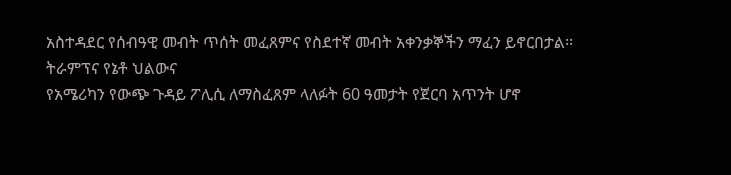አስተዳደር የሰብዓዊ መብት ጥሰት መፈጸምና የስደተኛ መብት አቀንቃኞችን ማፈን ይኖርበታል፡፡
ትራምፕና የኔቶ ህልውና
የአሜሪካን የውጭ ጉዳይ ፖሊሲ ለማስፈጸም ላለፉት 60 ዓመታት የጀርባ አጥንት ሆኖ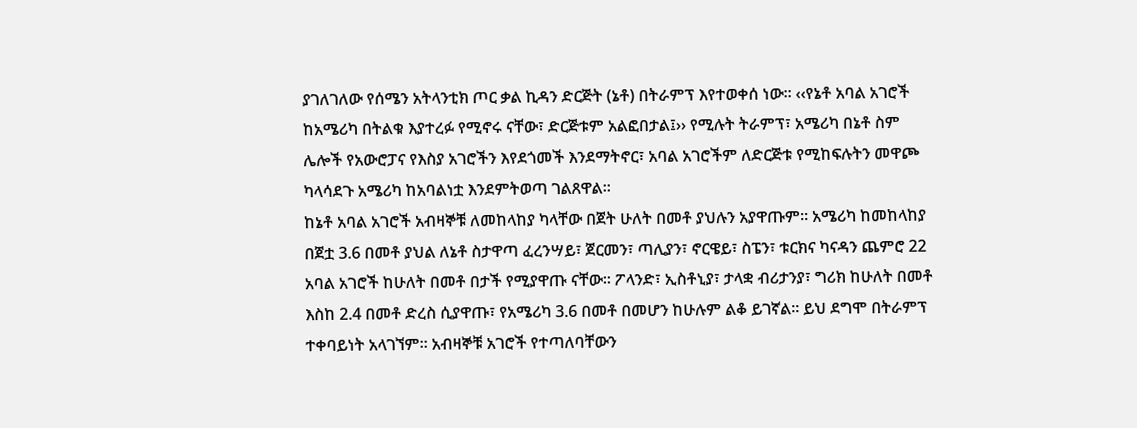ያገለገለው የሰሜን አትላንቲክ ጦር ቃል ኪዳን ድርጅት (ኔቶ) በትራምፕ እየተወቀሰ ነው፡፡ ‹‹የኔቶ አባል አገሮች ከአሜሪካ በትልቁ እያተረፉ የሚኖሩ ናቸው፣ ድርጅቱም አልፎበታል፤›› የሚሉት ትራምፕ፣ አሜሪካ በኔቶ ስም ሌሎች የአውሮፓና የእስያ አገሮችን እየደጎመች እንደማትኖር፣ አባል አገሮችም ለድርጅቱ የሚከፍሉትን መዋጮ ካላሳደጉ አሜሪካ ከአባልነቷ እንደምትወጣ ገልጸዋል፡፡
ከኔቶ አባል አገሮች አብዛኞቹ ለመከላከያ ካላቸው በጀት ሁለት በመቶ ያህሉን አያዋጡም፡፡ አሜሪካ ከመከላከያ በጀቷ 3.6 በመቶ ያህል ለኔቶ ስታዋጣ ፈረንሣይ፣ ጀርመን፣ ጣሊያን፣ ኖርዌይ፣ ስፔን፣ ቱርክና ካናዳን ጨምሮ 22 አባል አገሮች ከሁለት በመቶ በታች የሚያዋጡ ናቸው፡፡ ፖላንድ፣ ኢስቶኒያ፣ ታላቋ ብሪታንያ፣ ግሪክ ከሁለት በመቶ እስከ 2.4 በመቶ ድረስ ሲያዋጡ፣ የአሜሪካ 3.6 በመቶ በመሆን ከሁሉም ልቆ ይገኛል፡፡ ይህ ደግሞ በትራምፕ ተቀባይነት አላገኘም፡፡ አብዛኞቹ አገሮች የተጣለባቸውን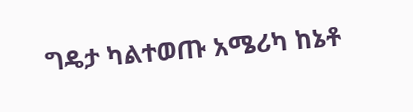ግዴታ ካልተወጡ አሜሪካ ከኔቶ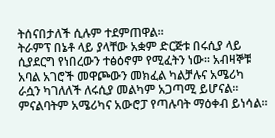ትሰናበታለች ሲሉም ተደምጠዋል፡፡
ትራምፕ በኔቶ ላይ ያላቸው አቋም ድርጅቱ በሩሲያ ላይ ሲያደርግ የነበረውን ተፅዕኖም የሚፈትን ነው፡፡ አብዛኞቹ አባል አገሮች መዋጮውን መክፈል ካልቻሉና አሜሪካ ራሷን ካገለለች ለሩሲያ መልካም አጋጣሚ ይሆናል፡፡ ምናልባትም አሜሪካና አውሮፓ የጣሉባት ማዕቀብ ይነሳል፡፡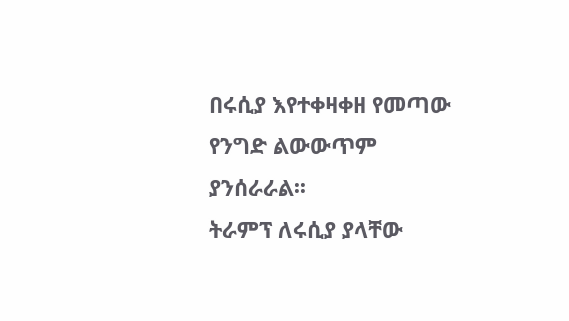በሩሲያ እየተቀዛቀዘ የመጣው የንግድ ልውውጥም ያንሰራራል፡፡
ትራምፕ ለሩሲያ ያላቸው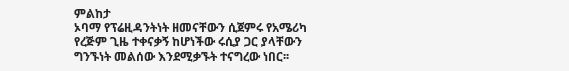ምልከታ
ኦባማ የፕሬዚዳንትነት ዘመናቸውን ሲጀምሩ የአሜሪካ የረጅም ጊዜ ተቀናቃኝ ከሆነችው ሩሲያ ጋር ያላቸውን ግንኙነት መልሰው እንደሚቃኙት ተናግረው ነበር፡፡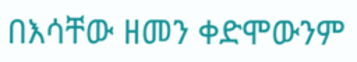በእሳቸው ዘመን ቀድሞውንም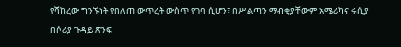የሻከረው ግንኙነት የበለጠ ውጥረት ውስጥ የገባ ሲሆን፣ በሥልጣን ማብቂያቸውም አሜሪካና ሩሲያ በሶሪያ ጉዳይ ጽንፍ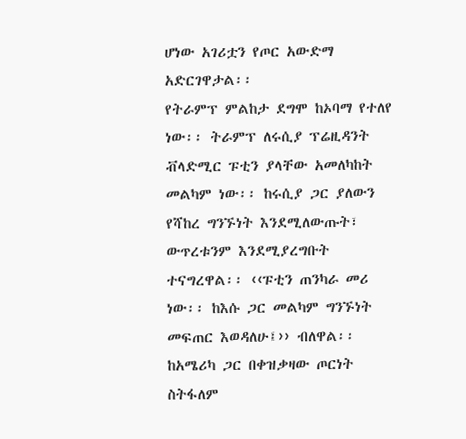ሆነው አገሪቷን የጦር አውድማ አድርገዋታል፡፡
የትራምፕ ምልከታ ደግሞ ከኦባማ የተለየ ነው፡፡ ትራምፕ ለሩሲያ ፕሬዚዳንት ቭላድሚር ፑቲን ያላቸው አመለካከት መልካም ነው፡፡ ከሩሲያ ጋር ያለውን የሻከረ ግንኙነት እንደሚለውጡት፣ ውጥረቱንም እንደሚያረግቡት ተናግረዋል፡፡ ‹‹ፑቲን ጠንካራ መሪ ነው፡፡ ከእሱ ጋር መልካም ግንኙነት መፍጠር እወዳለሁ፤›› ብለዋል፡፡
ከአሜሪካ ጋር በቀዝቃዛው ጦርነት ስትፋለም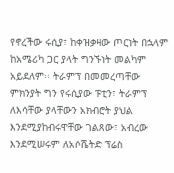የኖረችው ሩሲያ፣ ከቀዝቃዛው ጦርነት በኋላም ከአሜሪካ ጋር ያላት ግንኙነት መልካም አይደለም፡፡ ትራምፕ በመመረጣቸው ምክንያት ግን የሩሲያው ፑቲን፣ ትራምፕ ለእሳቸው ያላቸውን አክብሮት ያህል እንደሚያከብሩዋቸው ገልጸው፣ አብረው እንደሚሠሩም ለአሶሼትድ ፕሬስ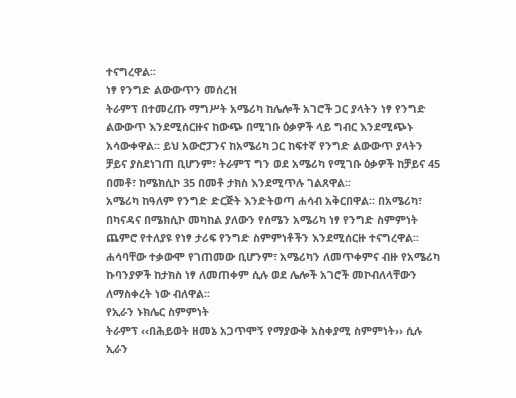ተናግረዋል፡፡
ነፃ የንግድ ልውውጥን መሰረዝ
ትራምፕ በተመረጡ ማግሥት አሜሪካ ከሌሎች አገሮች ጋር ያላትን ነፃ የንግድ ልውውጥ እንደሚሰርዙና ከውጭ በሚገቡ ዕቃዎች ላይ ግብር እንደሚጭኑ አሳውቀዋል፡፡ ይህ አውሮፓንና ከአሜሪካ ጋር ከፍተኛ የንግድ ልውውጥ ያላትን ቻይና ያስደነገጠ ቢሆንም፣ ትራምፕ ግን ወደ አሜሪካ የሚገቡ ዕቃዎች ከቻይና 45 በመቶ፣ ከሜክሲኮ 35 በመቶ ታክስ እንደሚጥሉ ገልጸዋል፡፡
አሜሪካ ከዓለም የንግድ ድርጅት እንድትወጣ ሐሳብ አቅርበዋል፡፡ በአሜሪካ፣ በካናዳና በሜክሲኮ መካከል ያለውን የሰሜን አሜሪካ ነፃ የንግድ ስምምነት ጨምሮ የተለያዩ የነፃ ታሪፍ የንግድ ስምምነቶችን እንደሚሰርዙ ተናግረዋል፡፡ ሐሳባቸው ተቃውሞ የገጠመው ቢሆንም፣ አሜሪካን ለመጥቀምና ብዙ የአሜሪካ ኩባንያዎች ከታክስ ነፃ ለመጠቀም ሲሉ ወደ ሌሎች አገሮች መኮብለላቸውን ለማስቀረት ነው ብለዋል፡፡
የኢራን ኑክሌር ስምምነት
ትራምፕ ‹‹በሕይወት ዘመኔ አጋጥሞኝ የማያውቅ አስቀያሚ ስምምነት›› ሲሉ ኢራን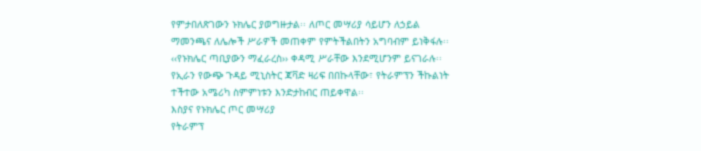የምታበለጽገውን ኑክሌር ያወግዙታል፡፡ ለጦር መሣሪያ ሳይሆን ለኃይል ማመንጫና ለሌሎች ሥራዎች መጠቀም የምትችልበትን አግባብም ይነቅፋሉ፡፡ ‹‹የኑክሌር ጣቢያውን ማፈራረስ›› ቀዳሚ ሥራቸው እንደሚሆንም ይናገራሉ፡፡ የኢራን የውጭ ጉዳይ ሚኒስትር ጃቫድ ዛሪፍ በበኩላቸው፣ የትራምፕን ችኩልነት ተችተው አሜሪካ ስምምነቱን እንድታከብር ጠይቀዋል፡፡
እስያና የኑክሌር ጦር መሣሪያ
የትራምፕ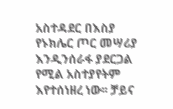አስተዳደር በእስያ የኑክሌር ጦር መሣሪያ እንዲንሰራፋ ያደርጋል የሚል አስተያየትም እየተሰነዘረ ነው፡፡ ቻይና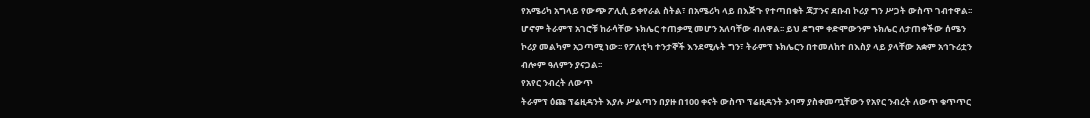የአሜሪካ አግላይ የውጭ ፖሊሲ ይቀየራል ስትል፣ በአሜሪካ ላይ በእጅጉ የተጣበቁት ጃፓንና ደቡብ ኮሪያ ግን ሥጋት ውስጥ ገብተዋል፡፡ ሆኖም ትራምፕ አገሮቹ ከራሳቸው ኑክሌር ተጠቃሚ መሆን አለባቸው ብለዋል፡፡ ይህ ደግሞ ቀድሞውንም ኑክሌር ለታጠቀችው ሰሜን ኮሪያ መልካም አጋጣሚ ነው፡፡ የፖለቲካ ተንታኞች እንደሚሉት ግን፣ ትራምፕ ኑክሌርን በተመለከተ በእስያ ላይ ያላቸው አቋም አኅጉሪቷን ብሎም ዓለምን ያናጋል፡፡
የአየር ንብረት ለውጥ
ትራምፕ ዕጩ ፕሬዚዳንት እያሉ ሥልጣን በያዙ በ100 ቀናት ውስጥ ፕሬዚዳንት ኦባማ ያስቀመጧቸውን የአየር ንብረት ለውጥ ቁጥጥር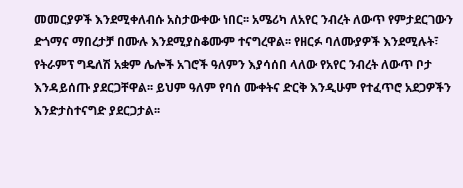መመርያዎች እንደሚቀለብሱ አስታውቀው ነበር፡፡ አሜሪካ ለአየር ንብረት ለውጥ የምታደርገውን ድጎማና ማበረታቻ በሙሉ እንደሚያስቆሙም ተናግረዋል፡፡ የዘርፉ ባለሙያዎች እንደሚሉት፣ የትራምፕ ግዴለሽ አቋም ሌሎች አገሮች ዓለምን እያሳሰበ ላለው የአየር ንብረት ለውጥ ቦታ እንዳይሰጡ ያደርጋቸዋል፡፡ ይህም ዓለም የባሰ ሙቀትና ድርቅ እንዲሁም የተፈጥሮ አደጋዎችን እንድታስተናግድ ያደርጋታል፡፡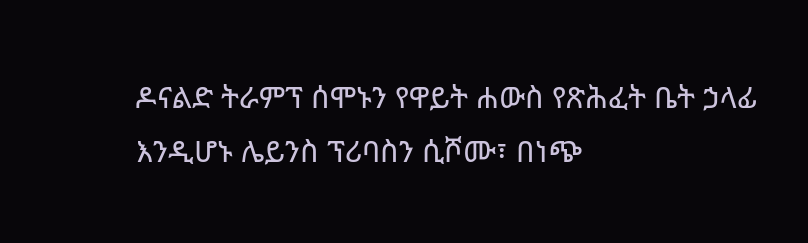ዶናልድ ትራምፕ ሰሞኑን የዋይት ሐውስ የጽሕፈት ቤት ኃላፊ እንዲሆኑ ሌይንስ ፕሪባስን ሲሾሙ፣ በነጭ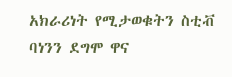አክራሪነት የሚታወቁትን ስቲቭ ባነንን ደግሞ ዋና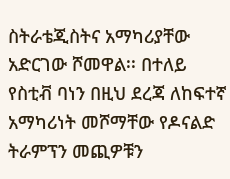ስትራቴጂስትና አማካሪያቸው አድርገው ሾመዋል፡፡ በተለይ የስቲቭ ባነን በዚህ ደረጃ ለከፍተኛ አማካሪነት መሾማቸው የዶናልድ ትራምፕን መጪዎቹን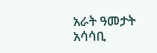አራት ዓመታት አሳሳቢ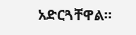አድርጓቸዋል፡፡